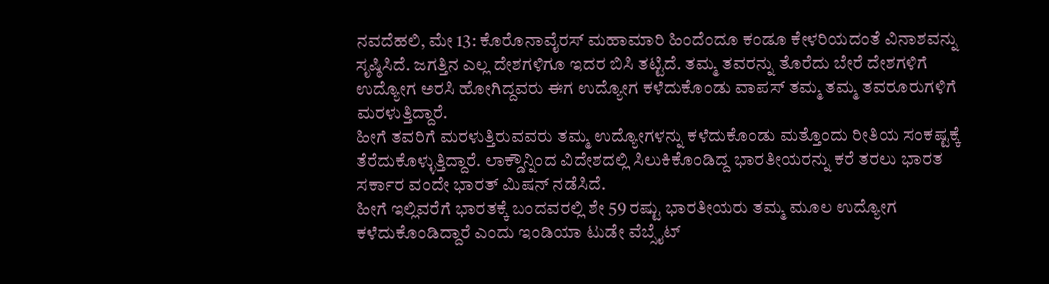ನವದೆಹಲಿ, ಮೇ 13: ಕೊರೊನಾವೈರಸ್ ಮಹಾಮಾರಿ ಹಿಂದೆಂದೂ ಕಂಡೂ ಕೇಳರಿಯದಂತೆ ವಿನಾಶವನ್ನು ಸೃಷ್ಠಿಸಿದೆ. ಜಗತ್ತಿನ ಎಲ್ಲ ದೇಶಗಳಿಗೂ ಇದರ ಬಿಸಿ ತಟ್ಟಿದೆ. ತಮ್ಮ ತವರನ್ನು ತೊರೆದು ಬೇರೆ ದೇಶಗಳಿಗೆ ಉದ್ಯೋಗ ಅರಸಿ ಹೋಗಿದ್ದವರು ಈಗ ಉದ್ಯೋಗ ಕಳೆದುಕೊಂಡು ವಾಪಸ್ ತಮ್ಮ ತಮ್ಮ ತವರೂರುಗಳಿಗೆ ಮರಳುತ್ತಿದ್ದಾರೆ.
ಹೀಗೆ ತವರಿಗೆ ಮರಳುತ್ತಿರುವವರು ತಮ್ಮ ಉದ್ಯೋಗಳನ್ನು ಕಳೆದುಕೊಂಡು ಮತ್ತೊಂದು ರೀತಿಯ ಸಂಕಷ್ಟಕ್ಕೆ ತೆರೆದುಕೊಳ್ಳುತ್ತಿದ್ದಾರೆ. ಲಾಕ್ಡೌನ್ನಿಂದ ವಿದೇಶದಲ್ಲಿ ಸಿಲುಕಿಕೊಂಡಿದ್ದ ಭಾರತೀಯರನ್ನು ಕರೆ ತರಲು ಭಾರತ ಸರ್ಕಾರ ವಂದೇ ಭಾರತ್ ಮಿಷನ್ ನಡೆಸಿದೆ.
ಹೀಗೆ ಇಲ್ಲಿವರೆಗೆ ಭಾರತಕ್ಕೆ ಬಂದವರಲ್ಲಿ ಶೇ 59 ರಷ್ಟು ಭಾರತೀಯರು ತಮ್ಮ ಮೂಲ ಉದ್ಯೋಗ ಕಳೆದುಕೊಂಡಿದ್ದಾರೆ ಎಂದು ಇಂಡಿಯಾ ಟುಡೇ ವೆಬ್ಸೈಟ್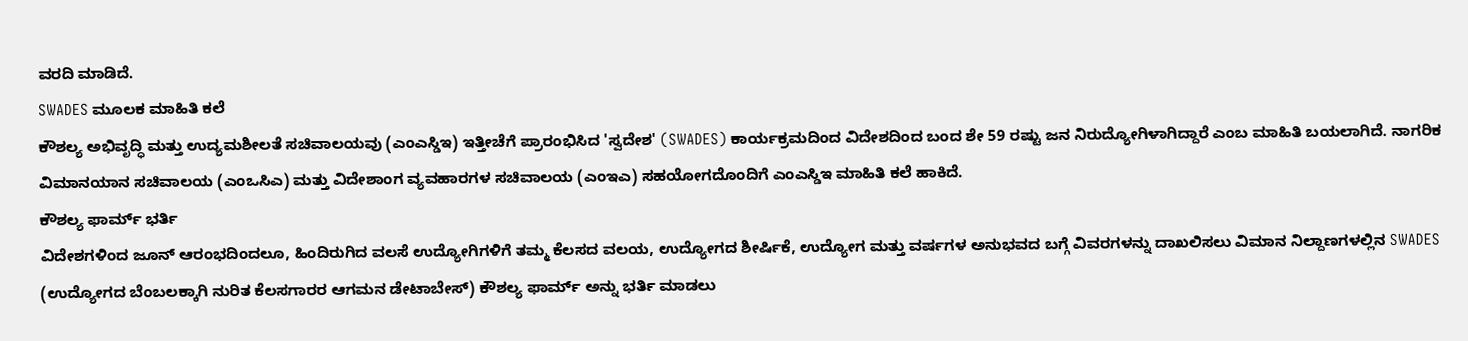ವರದಿ ಮಾಡಿದೆ.
SWADES ಮೂಲಕ ಮಾಹಿತಿ ಕಲೆ
ಕೌಶಲ್ಯ ಅಭಿವೃದ್ಧಿ ಮತ್ತು ಉದ್ಯಮಶೀಲತೆ ಸಚಿವಾಲಯವು (ಎಂಎಸ್ಡಿಇ) ಇತ್ತೀಚೆಗೆ ಪ್ರಾರಂಭಿಸಿದ 'ಸ್ವದೇಶ' (SWADES) ಕಾರ್ಯಕ್ರಮದಿಂದ ವಿದೇಶದಿಂದ ಬಂದ ಶೇ 59 ರಷ್ಟು ಜನ ನಿರುದ್ಯೋಗಿಳಾಗಿದ್ದಾರೆ ಎಂಬ ಮಾಹಿತಿ ಬಯಲಾಗಿದೆ. ನಾಗರಿಕ ವಿಮಾನಯಾನ ಸಚಿವಾಲಯ (ಎಂಒಸಿಎ) ಮತ್ತು ವಿದೇಶಾಂಗ ವ್ಯವಹಾರಗಳ ಸಚಿವಾಲಯ (ಎಂಇಎ) ಸಹಯೋಗದೊಂದಿಗೆ ಎಂಎಸ್ಡಿಇ ಮಾಹಿತಿ ಕಲೆ ಹಾಕಿದೆ.
ಕೌಶಲ್ಯ ಫಾರ್ಮ್ ಭರ್ತಿ
ವಿದೇಶಗಳಿಂದ ಜೂನ್ ಆರಂಭದಿಂದಲೂ, ಹಿಂದಿರುಗಿದ ವಲಸೆ ಉದ್ಯೋಗಿಗಳಿಗೆ ತಮ್ಮ ಕೆಲಸದ ವಲಯ, ಉದ್ಯೋಗದ ಶೀರ್ಷಿಕೆ, ಉದ್ಯೋಗ ಮತ್ತು ವರ್ಷಗಳ ಅನುಭವದ ಬಗ್ಗೆ ವಿವರಗಳನ್ನು ದಾಖಲಿಸಲು ವಿಮಾನ ನಿಲ್ದಾಣಗಳಲ್ಲಿನ SWADES (ಉದ್ಯೋಗದ ಬೆಂಬಲಕ್ಕಾಗಿ ನುರಿತ ಕೆಲಸಗಾರರ ಆಗಮನ ಡೇಟಾಬೇಸ್) ಕೌಶಲ್ಯ ಫಾರ್ಮ್ ಅನ್ನು ಭರ್ತಿ ಮಾಡಲು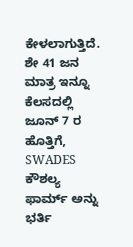ಕೇಳಲಾಗುತ್ತಿದೆ.
ಶೇ 41 ಜನ ಮಾತ್ರ ಇನ್ನೂ ಕೆಲಸದಲ್ಲಿ
ಜೂನ್ 7 ರ ಹೊತ್ತಿಗೆ, SWADES ಕೌಶಲ್ಯ ಫಾರ್ಮ್ ಅನ್ನು ಭರ್ತಿ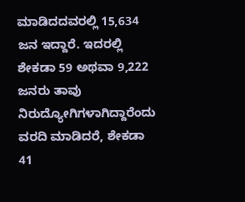ಮಾಡಿದದವರಲ್ಲಿ 15,634 ಜನ ಇದ್ದಾರೆ. ಇದರಲ್ಲಿ ಶೇಕಡಾ 59 ಅಥವಾ 9,222 ಜನರು ತಾವು ನಿರುದ್ಯೋಗಿಗಳಾಗಿದ್ದಾರೆಂದು ವರದಿ ಮಾಡಿದರೆ, ಶೇಕಡಾ 41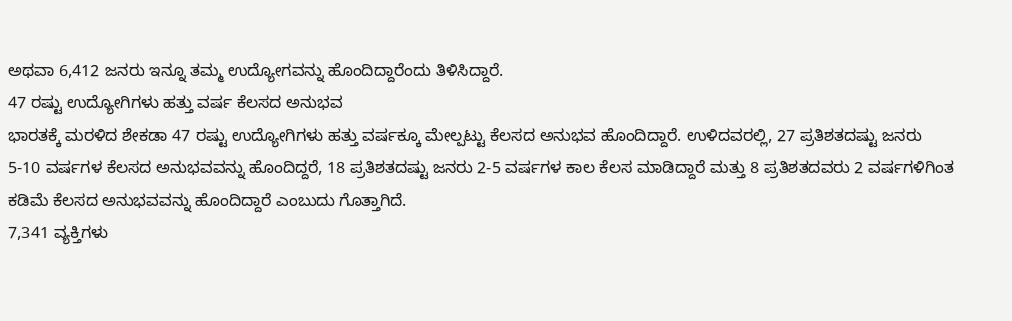ಅಥವಾ 6,412 ಜನರು ಇನ್ನೂ ತಮ್ಮ ಉದ್ಯೋಗವನ್ನು ಹೊಂದಿದ್ದಾರೆಂದು ತಿಳಿಸಿದ್ದಾರೆ.
47 ರಷ್ಟು ಉದ್ಯೋಗಿಗಳು ಹತ್ತು ವರ್ಷ ಕೆಲಸದ ಅನುಭವ
ಭಾರತಕ್ಕೆ ಮರಳಿದ ಶೇಕಡಾ 47 ರಷ್ಟು ಉದ್ಯೋಗಿಗಳು ಹತ್ತು ವರ್ಷಕ್ಕೂ ಮೇಲ್ಪಟ್ಟು ಕೆಲಸದ ಅನುಭವ ಹೊಂದಿದ್ದಾರೆ. ಉಳಿದವರಲ್ಲಿ, 27 ಪ್ರತಿಶತದಷ್ಟು ಜನರು 5-10 ವರ್ಷಗಳ ಕೆಲಸದ ಅನುಭವವನ್ನು ಹೊಂದಿದ್ದರೆ, 18 ಪ್ರತಿಶತದಷ್ಟು ಜನರು 2-5 ವರ್ಷಗಳ ಕಾಲ ಕೆಲಸ ಮಾಡಿದ್ದಾರೆ ಮತ್ತು 8 ಪ್ರತಿಶತದವರು 2 ವರ್ಷಗಳಿಗಿಂತ ಕಡಿಮೆ ಕೆಲಸದ ಅನುಭವವನ್ನು ಹೊಂದಿದ್ದಾರೆ ಎಂಬುದು ಗೊತ್ತಾಗಿದೆ.
7,341 ವ್ಯಕ್ತಿಗಳು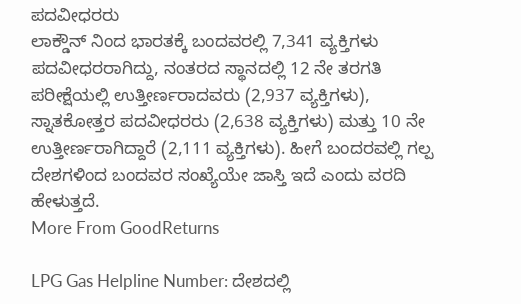ಪದವೀಧರರು
ಲಾಕ್ಡೌನ್ ನಿಂದ ಭಾರತಕ್ಕೆ ಬಂದವರಲ್ಲಿ 7,341 ವ್ಯಕ್ತಿಗಳು ಪದವೀಧರರಾಗಿದ್ದು, ನಂತರದ ಸ್ಥಾನದಲ್ಲಿ 12 ನೇ ತರಗತಿ ಪರೀಕ್ಷೆಯಲ್ಲಿ ಉತ್ತೀರ್ಣರಾದವರು (2,937 ವ್ಯಕ್ತಿಗಳು), ಸ್ನಾತಕೋತ್ತರ ಪದವೀಧರರು (2,638 ವ್ಯಕ್ತಿಗಳು) ಮತ್ತು 10 ನೇ ಉತ್ತೀರ್ಣರಾಗಿದ್ದಾರೆ (2,111 ವ್ಯಕ್ತಿಗಳು). ಹೀಗೆ ಬಂದರವಲ್ಲಿ ಗಲ್ಪ ದೇಶಗಳಿಂದ ಬಂದವರ ಸಂಖ್ಯೆಯೇ ಜಾಸ್ತಿ ಇದೆ ಎಂದು ವರದಿ ಹೇಳುತ್ತದೆ.
More From GoodReturns

LPG Gas Helpline Number: ದೇಶದಲ್ಲಿ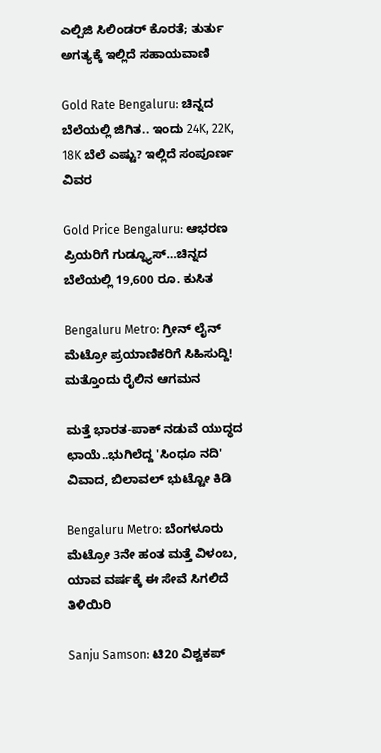ಎಲ್ಪಿಜಿ ಸಿಲಿಂಡರ್ ಕೊರತೆ; ತುರ್ತು ಅಗತ್ಯಕ್ಕೆ ಇಲ್ಲಿದೆ ಸಹಾಯವಾಣಿ

Gold Rate Bengaluru: ಚಿನ್ನದ ಬೆಲೆಯಲ್ಲಿ ಜಿಗಿತ.. ಇಂದು 24K, 22K, 18K ಬೆಲೆ ಎಷ್ಟು? ಇಲ್ಲಿದೆ ಸಂಪೂರ್ಣ ವಿವರ

Gold Price Bengaluru: ಆಭರಣ ಪ್ರಿಯರಿಗೆ ಗುಡ್ನ್ಯೂಸ್…ಚಿನ್ನದ ಬೆಲೆಯಲ್ಲಿ 19,600 ರೂ. ಕುಸಿತ

Bengaluru Metro: ಗ್ರೀನ್ ಲೈನ್ ಮೆಟ್ರೋ ಪ್ರಯಾಣಿಕರಿಗೆ ಸಿಹಿಸುದ್ದಿ! ಮತ್ತೊಂದು ರೈಲಿನ ಆಗಮನ

ಮತ್ತೆ ಭಾರತ-ಪಾಕ್ ನಡುವೆ ಯುದ್ಧದ ಛಾಯೆ..ಭುಗಿಲೆದ್ದ 'ಸಿಂಧೂ ನದಿ' ವಿವಾದ, ಬಿಲಾವಲ್ ಭುಟ್ಟೋ ಕಿಡಿ

Bengaluru Metro: ಬೆಂಗಳೂರು ಮೆಟ್ರೋ 3ನೇ ಹಂತ ಮತ್ತೆ ವಿಳಂಬ, ಯಾವ ವರ್ಷಕ್ಕೆ ಈ ಸೇವೆ ಸಿಗಲಿದೆ ತಿಳಿಯಿರಿ

Sanju Samson: ಟಿ20 ವಿಶ್ವಕಪ್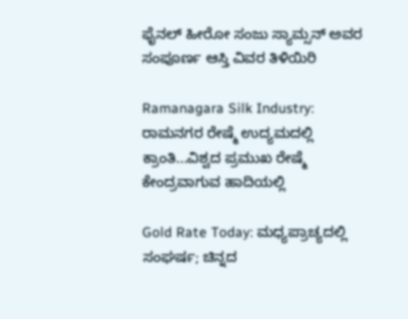ಫೈನಲ್ ಹೀರೋ ಸಂಜು ಸ್ಯಾಮ್ಸನ್ ಅವರ ಸಂಪೂರ್ಣ ಆಸ್ತಿ ವಿವರ ತಿಳಿಯಿರಿ

Ramanagara Silk Industry: ರಾಮನಗರ ರೇಷ್ಮೆ ಉದ್ಯಮದಲ್ಲಿ ಕ್ರಾಂತಿ...ವಿಶ್ವದ ಪ್ರಮುಖ ರೇಷ್ಮೆ ಕೇಂದ್ರವಾಗುವ ಹಾದಿಯಲ್ಲಿ

Gold Rate Today: ಮಧ್ಯಪ್ರಾಚ್ಯದಲ್ಲಿ ಸಂಘರ್ಷ; ಚಿನ್ನದ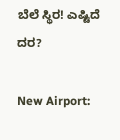ಬೆಲೆ ಸ್ಥಿರ! ಎಷ್ಟಿದೆ ದರ?

New Airport: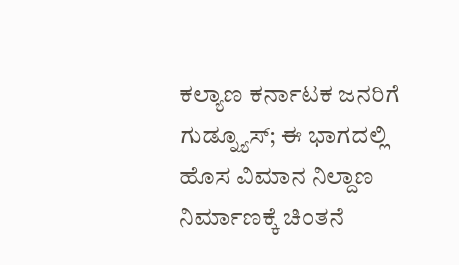ಕಲ್ಯಾಣ ಕರ್ನಾಟಕ ಜನರಿಗೆ ಗುಡ್ನ್ಯೂಸ್; ಈ ಭಾಗದಲ್ಲಿ ಹೊಸ ವಿಮಾನ ನಿಲ್ದಾಣ ನಿರ್ಮಾಣಕ್ಕೆ ಚಿಂತನೆ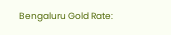Bengaluru Gold Rate: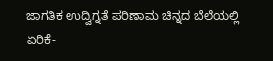ಜಾಗತಿಕ ಉದ್ವಿಗ್ನತೆ ಪರಿಣಾಮ ಚಿನ್ನದ ಬೆಲೆಯಲ್ಲಿ ಏರಿಕೆ-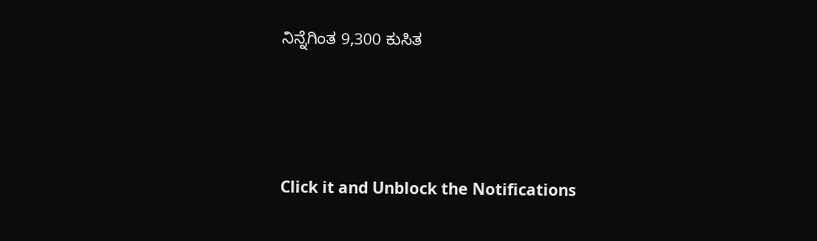ನಿನ್ನೆಗಿಂತ 9,300 ಕುಸಿತ



Click it and Unblock the Notifications